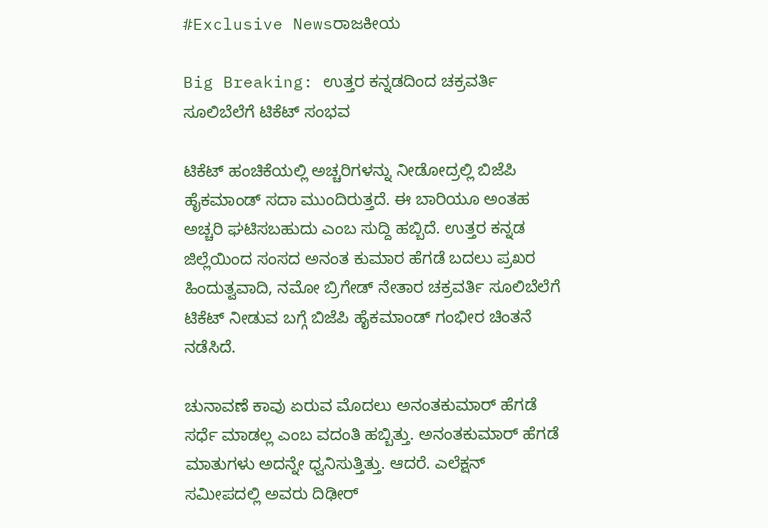#Exclusive Newsರಾಜಕೀಯ

Big Breaking: ಉತ್ತರ ಕನ್ನಡದಿಂದ ಚಕ್ರವರ್ತಿ ಸೂಲಿಬೆಲೆಗೆ ಟಿಕೆಟ್ ಸಂಭವ

ಟಿಕೆಟ್ ಹಂಚಿಕೆಯಲ್ಲಿ ಅಚ್ಚರಿಗಳನ್ನು ನೀಡೋದ್ರಲ್ಲಿ ಬಿಜೆಪಿ ಹೈಕಮಾಂಡ್ ಸದಾ ಮುಂದಿರುತ್ತದೆ. ಈ ಬಾರಿಯೂ ಅಂತಹ ಅಚ್ಚರಿ ಘಟಿಸಬಹುದು ಎಂಬ ಸುದ್ದಿ ಹಬ್ಬಿದೆ. ಉತ್ತರ ಕನ್ನಡ ಜಿಲ್ಲೆಯಿಂದ ಸಂಸದ ಅನಂತ ಕುಮಾರ ಹೆಗಡೆ ಬದಲು ಪ್ರಖರ ಹಿಂದುತ್ವವಾದಿ, ನಮೋ ಬ್ರಿಗೇಡ್ ನೇತಾರ ಚಕ್ರವರ್ತಿ ಸೂಲಿಬೆಲೆಗೆ ಟಿಕೆಟ್ ನೀಡುವ ಬಗ್ಗೆ ಬಿಜೆಪಿ ಹೈಕಮಾಂಡ್ ಗಂಭೀರ ಚಿಂತನೆ ನಡೆಸಿದೆ.

ಚುನಾವಣೆ ಕಾವು ಏರುವ ಮೊದಲು ಅನಂತಕುಮಾರ್ ಹೆಗಡೆ ಸರ್ಧೆ ಮಾಡಲ್ಲ ಎಂಬ ವದಂತಿ ಹಬ್ಬಿತ್ತು. ಅನಂತಕುಮಾರ್ ಹೆಗಡೆ ಮಾತುಗಳು ಅದನ್ನೇ ಧ್ವನಿಸುತ್ತಿತ್ತು. ಆದರೆ. ಎಲೆಕ್ಷನ್ ಸಮೀಪದಲ್ಲಿ ಅವರು ದಿಢೀರ್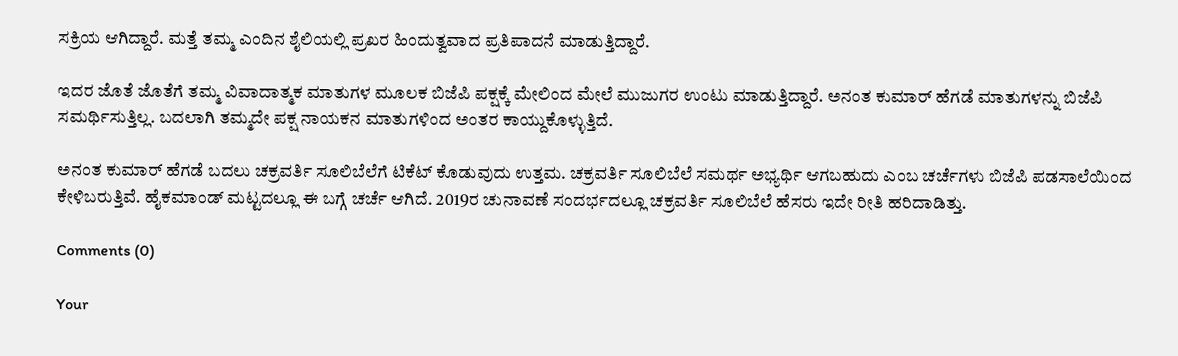ಸಕ್ರಿಯ ಆಗಿದ್ದಾರೆ. ಮತ್ತೆ ತಮ್ಮ ಎಂದಿನ ಶೈಲಿಯಲ್ಲಿ ಪ್ರಖರ ಹಿಂದುತ್ವವಾದ ಪ್ರತಿಪಾದನೆ ಮಾಡುತ್ತಿದ್ದಾರೆ.

ಇದರ ಜೊತೆ ಜೊತೆಗೆ ತಮ್ಮ ವಿವಾದಾತ್ಮಕ ಮಾತುಗಳ ಮೂಲಕ ಬಿಜೆಪಿ ಪಕ್ಷಕ್ಕೆ ಮೇಲಿಂದ ಮೇಲೆ ಮುಜುಗರ ಉಂಟು ಮಾಡುತ್ತಿದ್ದಾರೆ. ಅನಂತ ಕುಮಾರ್ ಹೆಗಡೆ ಮಾತುಗಳನ್ನು ಬಿಜೆಪಿ ಸಮರ್ಥಿಸುತ್ತಿಲ್ಲ. ಬದಲಾಗಿ ತಮ್ಮದೇ ಪಕ್ಷ ನಾಯಕನ ಮಾತುಗಳಿಂದ ಅಂತರ ಕಾಯ್ದುಕೊಳ್ಳುತ್ತಿದೆ.

ಅನಂತ ಕುಮಾರ್ ಹೆಗಡೆ ಬದಲು ಚಕ್ರವರ್ತಿ ಸೂಲಿಬೆಲೆಗೆ ಟಿಕೆಟ್ ಕೊಡುವುದು ಉತ್ತಮ. ಚಕ್ರವರ್ತಿ ಸೂಲಿಬೆಲೆ ಸಮರ್ಥ ಅಭ್ಯರ್ಥಿ ಆಗಬಹುದು ಎಂಬ ಚರ್ಚೆಗಳು ಬಿಜೆಪಿ ಪಡಸಾಲೆಯಿಂದ ಕೇಳಿಬರುತ್ತಿವೆ. ಹೈಕಮಾಂಡ್ ಮಟ್ಟದಲ್ಲೂ ಈ ಬಗ್ಗೆ ಚರ್ಚೆ ಆಗಿದೆ. 2019ರ ಚುನಾವಣೆ ಸಂದರ್ಭದಲ್ಲೂ ಚಕ್ರವರ್ತಿ ಸೂಲಿಬೆಲೆ ಹೆಸರು ಇದೇ ರೀತಿ ಹರಿದಾಡಿತ್ತು.

Comments (0)

Your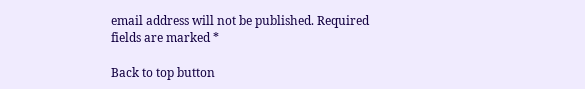email address will not be published. Required fields are marked *

Back to top button